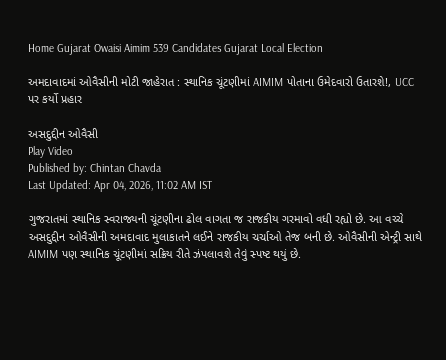Home Gujarat Owaisi Aimim 539 Candidates Gujarat Local Election

અમદાવાદમાં ઓવૈસીની મોટી જાહેરાત : સ્થાનિક ચૂંટણીમાં AIMIM પોતાના ઉમેદવારો ઉતારશે!, UCC પર કર્યો પ્રહાર

અસદુદ્દીન ઓવૈસી
Play Video
Published by: Chintan Chavda
Last Updated: Apr 04, 2026, 11:02 AM IST

ગુજરાતમાં સ્થાનિક સ્વરાજ્યની ચૂંટણીના ઢોલ વાગતા જ રાજકીય ગરમાવો વધી રહ્યો છે. આ વચ્ચે અસદુદ્દીન ઓવૈસીની અમદાવાદ મુલાકાતને લઈને રાજકીય ચર્ચાઓ તેજ બની છે. ઓવૈસીની એન્ટ્રી સાથે AIMIM પણ સ્થાનિક ચૂંટણીમાં સક્રિય રીતે ઝંપલાવશે તેવું સ્પષ્ટ થયું છે.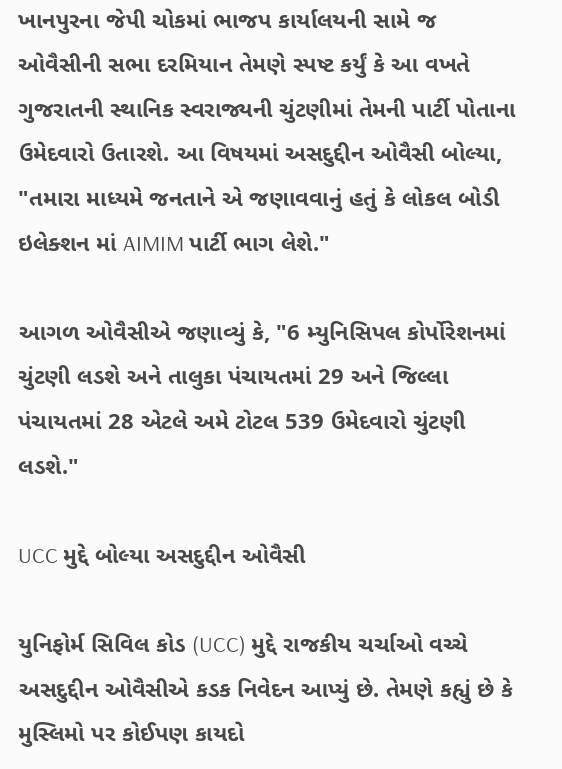ખાનપુરના જેપી ચોકમાં ભાજપ કાર્યાલયની સામે જ ઓવૈસીની સભા દરમિયાન તેમણે સ્પષ્ટ કર્યું કે આ વખતે ગુજરાતની સ્થાનિક સ્વરાજ્યની ચુંટણીમાં તેમની પાર્ટી પોતાના ઉમેદવારો ઉતારશે. આ વિષયમાં અસદુદ્દીન ઓવૈસી બોલ્યા, "તમારા માધ્યમે જનતાને એ જણાવવાનું હતું કે લોકલ બોડી ઇલેક્શન માં AIMIM પાર્ટી ભાગ લેશે."

આગળ ઓવૈસીએ જણાવ્યું કે, "6 મ્યુનિસિપલ કોર્પોરેશનમાં ચુંટણી લડશે અને તાલુકા પંચાયતમાં 29 અને જિલ્લા પંચાયતમાં 28 એટલે અમે ટોટલ 539 ઉમેદવારો ચુંટણી લડશે."

UCC મુદ્દે બોલ્યા અસદુદ્દીન ઓવૈસી

યુનિફોર્મ સિવિલ કોડ (UCC) મુદ્દે રાજકીય ચર્ચાઓ વચ્ચે અસદુદ્દીન ઓવૈસીએ કડક નિવેદન આપ્યું છે. તેમણે કહ્યું છે કે મુસ્લિમો પર કોઈપણ કાયદો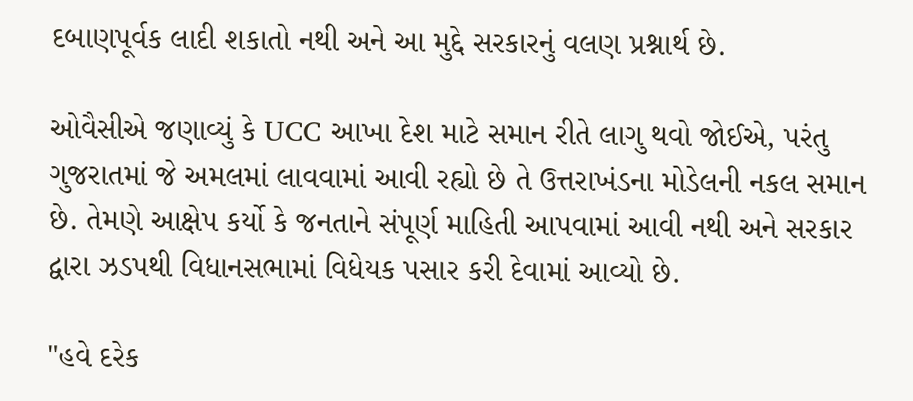દબાણપૂર્વક લાદી શકાતો નથી અને આ મુદ્દે સરકારનું વલણ પ્રશ્નાર્થ છે.

ઓવૈસીએ જણાવ્યું કે UCC આખા દેશ માટે સમાન રીતે લાગુ થવો જોઈએ, પરંતુ ગુજરાતમાં જે અમલમાં લાવવામાં આવી રહ્યો છે તે ઉત્તરાખંડના મોડેલની નકલ સમાન છે. તેમણે આક્ષેપ કર્યો કે જનતાને સંપૂર્ણ માહિતી આપવામાં આવી નથી અને સરકાર દ્વારા ઝડપથી વિધાનસભામાં વિધેયક પસાર કરી દેવામાં આવ્યો છે.

"હવે દરેક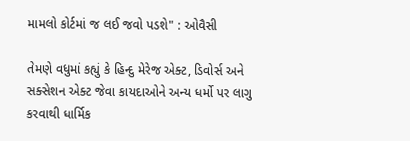મામલો કોર્ટમાં જ લઈ જવો પડશે" : ઓવૈસી

તેમણે વધુમાં કહ્યું કે હિન્દુ મેરેજ એક્ટ, ડિવોર્સ અને સક્સેશન એક્ટ જેવા કાયદાઓને અન્ય ધર્મો પર લાગુ કરવાથી ધાર્મિક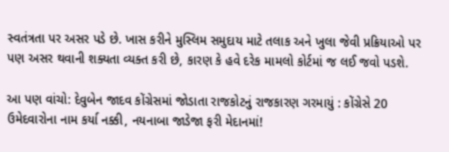સ્વતંત્રતા પર અસર પડે છે. ખાસ કરીને મુસ્લિમ સમુદાય માટે તલાક અને ખુલા જેવી પ્રક્રિયાઓ પર પણ અસર થવાની શક્યતા વ્યક્ત કરી છે, કારણ કે હવે દરેક મામલો કોર્ટમાં જ લઈ જવો પડશે.

આ પણ વાંચો: દેવુબેન જાદવ કોંગ્રેસમાં જોડાતા રાજકોટનું રાજકારણ ગરમાયું : કોંગ્રેસે 20 ઉમેદવારોના નામ કર્યા નક્કી, નયનાબા જાડેજા ફરી મેદાનમાં!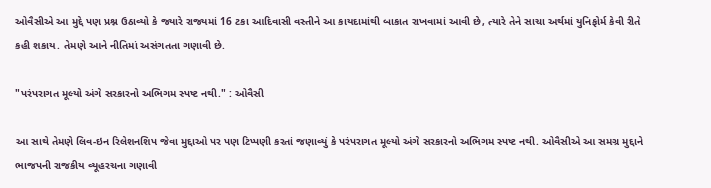ઓવૈસીએ આ મુદ્દે પણ પ્રશ્ન ઉઠાવ્યો કે જ્યારે રાજ્યમાં 16 ટકા આદિવાસી વસ્તીને આ કાયદામાંથી બાકાત રાખવામાં આવી છે, ત્યારે તેને સાચા અર્થમાં યુનિફોર્મ કેવી રીતે કહી શકાય. તેમણે આને નીતિમાં અસંગતતા ગણાવી છે.

"પરંપરાગત મૂલ્યો અંગે સરકારનો અભિગમ સ્પષ્ટ નથી." : ઓવૈસી

આ સાથે તેમણે લિવ-ઇન રિલેશનશિપ જેવા મુદ્દાઓ પર પણ ટિપ્પણી કરતાં જણાવ્યું કે પરંપરાગત મૂલ્યો અંગે સરકારનો અભિગમ સ્પષ્ટ નથી. ઓવૈસીએ આ સમગ્ર મુદ્દાને ભાજપની રાજકીય વ્યૂહરચના ગણાવી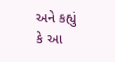અને કહ્યું કે આ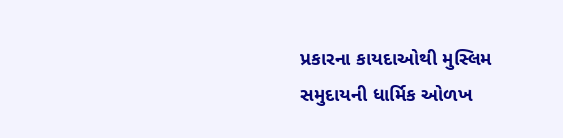પ્રકારના કાયદાઓથી મુસ્લિમ સમુદાયની ધાર્મિક ઓળખ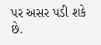પર અસર પડી શકે છે.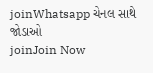joinWhatsapp ચેનલ સાથે જોડાઓ
joinJoin Now